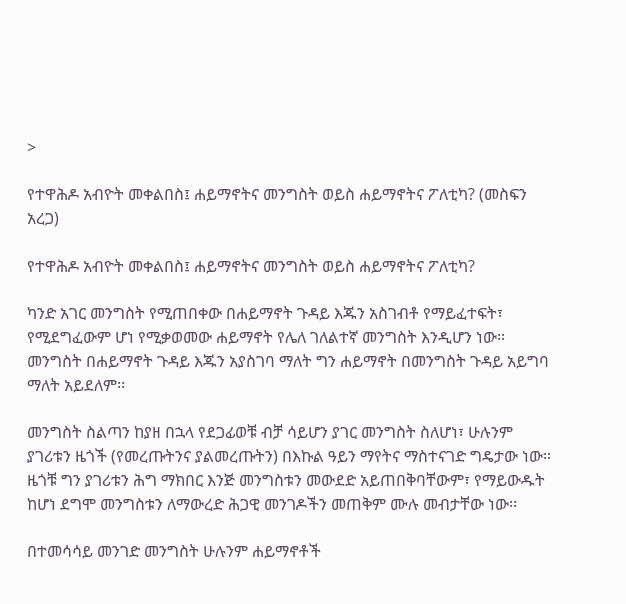>

የተዋሕዶ አብዮት መቀልበስ፤ ሐይማኖትና መንግስት ወይስ ሐይማኖትና ፖለቲካ? (መስፍን አረጋ)

የተዋሕዶ አብዮት መቀልበስ፤ ሐይማኖትና መንግስት ወይስ ሐይማኖትና ፖለቲካ?

ካንድ አገር መንግስት የሚጠበቀው በሐይማኖት ጉዳይ እጁን አስገብቶ የማይፈተፍት፣ የሚደግፈውም ሆነ የሚቃወመው ሐይማኖት የሌለ ገለልተኛ መንግስት እንዲሆን ነው፡፡  መንግስት በሐይማኖት ጉዳይ እጁን አያስገባ ማለት ግን ሐይማኖት በመንግስት ጉዳይ አይግባ ማለት አይደለም፡፡

መንግስት ስልጣን ከያዘ በኋላ የደጋፊወቹ ብቻ ሳይሆን ያገር መንግስት ስለሆነ፣ ሁሉንም ያገሪቱን ዜጎች (የመረጡትንና ያልመረጡትን) በእኩል ዓይን ማየትና ማስተናገድ ግዴታው ነው፡፡  ዜጎቹ ግን ያገሪቱን ሕግ ማክበር እንጅ መንግስቱን መውደድ አይጠበቅባቸውም፣ የማይውዱት ከሆነ ደግሞ መንግስቱን ለማውረድ ሕጋዊ መንገዶችን መጠቅም ሙሉ መብታቸው ነው፡፡

በተመሳሳይ መንገድ መንግስት ሁሉንም ሐይማኖቶች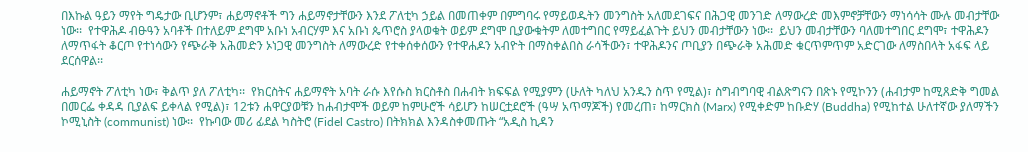በእኩል ዓይን ማየት ግዴታው ቢሆንም፣ ሐይማኖቶች ግን ሐይማኖታቸውን እንደ ፖለቲካ ኃይል በመጠቀም በምግባሩ የማይወዱትን መንግስት አለመደገፍና በሕጋዊ መንገድ ለማውረድ መእምኖቻቸውን ማነሳሳት ሙሉ መብታቸው ነው፡፡  የተዋሕዶ ብፁዓን አባቶች በተለይም ደግሞ አቡነ አብርሃም እና አቡነ ጴጥሮስ ያላወቁት ወይም ደግሞ ቢያውቁትም ለመተግበር የማይፈልጉት ይህን መብታቸውን ነው፡፡  ይህን መብታቸውን ባለመተግበር ደግሞ፣ ተዋሕዶን ለማጥፋት ቆርጦ የተነሳውን የጭራቅ አሕመድን ኦነጋዊ መንግስት ለማውረድ የተቀሰቀሰውን የተዋሐዶን አብዮት በማስቀልበስ ራሳችውን፣ ተዋሕዶንና ጦቢያን በጭራቅ አሕመድ ቁርጥምጥም አድርገው ለማስበላት አፋፍ ላይ ደርሰዋል፡፡

ሐይማኖት ፖለቲካ ነው፣ ቅልጥ ያለ ፖለቲካ፡፡  የክርስትና ሐይማኖት አባት ራሱ እየሱስ ክርስቶስ በሐብት ክፍፍል የሚያምን (ሁለት ካለህ አንዱን ስጥ የሚል)፣ ስግብግባዊ ብልጽግናን በጽኑ የሚኮንን (ሐብታም ከሚጸድቅ ግመል በመርፌ ቀዳዳ ቢያልፍ ይቀላል የሚል)፣ 12ቱን ሐዋርያወቹን ከሐብታሞች ወይም ከምሁሮች ሳይሆን ከሠርቷደሮች (ዓሣ አጥማጆች) የመረጠ፣ ከማርክስ (Marx) የሚቀድም ከቡድሃ (Buddha) የሚከተል ሁለተኛው ያለማችን ኮሚኒስት (communist) ነው፡፡  የኩባው መሪ ፊደል ካስትሮ (Fidel Castro) በትክክል እንዳስቀመጡት “አዲስ ኪዳን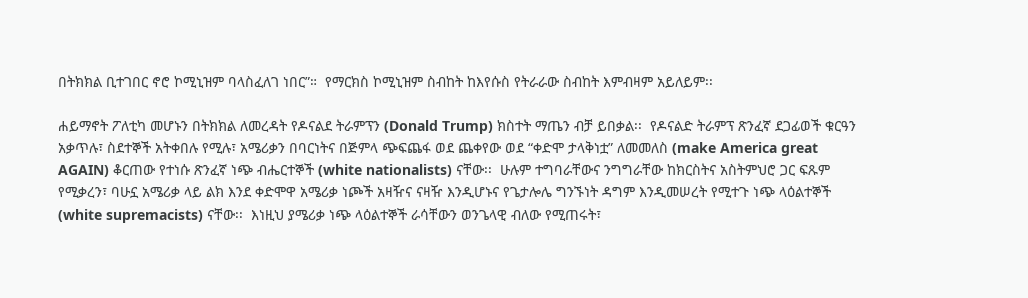በትክክል ቢተገበር ኖሮ ኮሚኒዝም ባላስፈለገ ነበር”።  የማርክስ ኮሚኒዝም ስብከት ከእየሱስ የትራራው ስብከት እምብዛም አይለይም፡፡

ሐይማኖት ፖለቲካ መሆኑን በትክክል ለመረዳት የዶናልደ ትራምፕን (Donald Trump) ክስተት ማጤን ብቻ ይበቃል፡፡  የዶናልድ ትራምፕ ጽንፈኛ ደጋፊወች ቁርዓን አቃጥሉ፣ ስደተኞች አትቀበሉ የሚሉ፣ አሜሪቃን በባርነትና በጅምላ ጭፍጨፋ ወደ ጨቀየው ወደ “ቀድሞ ታላቅነቷ” ለመመለስ (make America great AGAIN) ቆርጠው የተነሱ ጽንፈኛ ነጭ ብሔርተኞች (white nationalists) ናቸው፡፡  ሁሉም ተግባራቸውና ንግግራቸው ከክርስትና አስትምህሮ ጋር ፍጹም የሚቃረን፣ ባሁኗ አሜሪቃ ላይ ልክ እንደ ቀድሞዋ አሜሪቃ ነጮች አዛዥና ናዛዥ እንዲሆኑና የጌታሎሌ ግንኙነት ዳግም እንዲመሠረት የሚተጉ ነጭ ላዕልተኞች (white supremacists) ናቸው፡፡  እነዚህ ያሜሪቃ ነጭ ላዕልተኞች ራሳቸውን ወንጌላዊ ብለው የሚጠሩት፣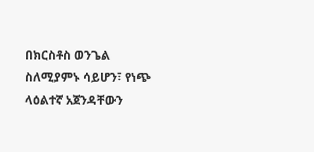በክርስቶስ ወንጌል ስለሚያምኑ ሳይሆን፣ የነጭ ላዕልተኛ አጀንዳቸውን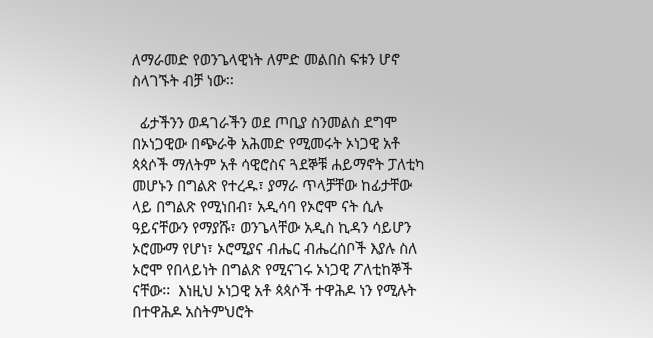ለማራመድ የወንጌላዊነት ለምድ መልበስ ፍቱን ሆኖ ስላገኙት ብቻ ነው፡፡

  ፊታችንን ወዳገራችን ወደ ጦቢያ ስንመልስ ደግሞ በኦነጋዊው በጭራቅ አሕመድ የሚመሩት ኦነጋዊ አቶ ጳጳሶች ማለትም አቶ ሳዊሮስና ጓደኞቹ ሐይማኖት ፓለቲካ መሆኑን በግልጽ የተረዱ፣ ያማራ ጥላቻቸው ከፊታቸው ላይ በግልጽ የሚነበብ፣ አዲሳባ የኦሮሞ ናት ሲሉ ዓይናቸውን የማያሹ፣ ወንጌላቸው አዲስ ኪዳን ሳይሆን ኦሮሙማ የሆነ፣ ኦሮሚያና ብሔር ብሔረሰቦች እያሉ ስለ ኦሮሞ የበላይነት በግልጽ የሚናገሩ ኦነጋዊ ፖለቲከኞች ናቸው፡፡  እነዚህ ኦነጋዊ አቶ ጳጳሶች ተዋሕዶ ነን የሚሉት በተዋሕዶ አስትምህሮት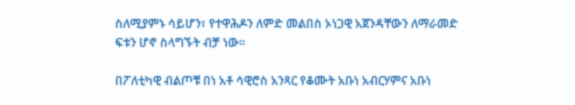ስለሚያምኑ ሳይሆን፣ የተዋሕዶን ለምድ መልበስ ኦነጋዊ አጀንዳቸውን ለማራመድ ፍቱን ሆኖ ስላግኙት ብቻ ነው፡፡

በፖለቲካዊ ብልጦቹ በነ አቶ ሳዊሮስ አንጻር የቆሙት አቡነ አብርሃምና አቡነ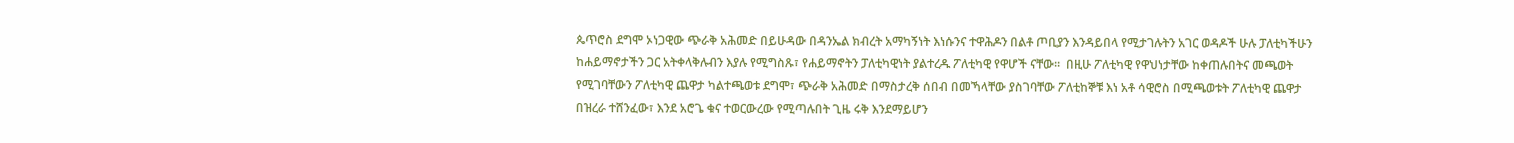ጴጥሮስ ደግሞ ኦነጋዊው ጭራቅ አሕመድ በይሁዳው በዳንኤል ክብረት አማካኝነት እነሱንና ተዋሕዶን በልቶ ጦቢያን እንዳይበላ የሚታገሉትን አገር ወዳዶች ሁሉ ፓለቲካችሁን ከሐይማኖታችን ጋር አትቀላቅሉብን እያሉ የሚግስጹ፣ የሐይማኖትን ፓለቲካዊነት ያልተረዱ ፖለቲካዊ የዋሆች ናቸው፡፡  በዚሁ ፖለቲካዊ የዋህነታቸው ከቀጠሉበትና መጫወት የሚገባቸውን ፖለቲካዊ ጨዋታ ካልተጫወቱ ደግሞ፣ ጭራቅ አሕመድ በማስታረቅ ሰበብ በመኻላቸው ያስገባቸው ፖለቲከኞቹ እነ አቶ ሳዊሮስ በሚጫወቱት ፖለቲካዊ ጨዋታ በዝረራ ተሸንፈው፣ እንደ አሮጌ ቁና ተወርውረው የሚጣሉበት ጊዜ ሩቅ እንደማይሆን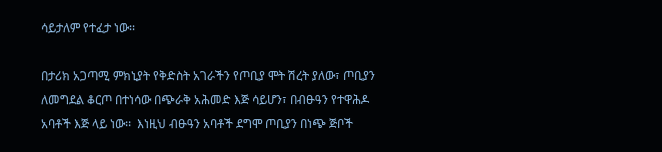ሳይታለም የተፈታ ነው፡፡

በታሪክ አጋጣሚ ምክኒያት የቅድስት አገራችን የጦቢያ ሞት ሽረት ያለው፣ ጦቢያን ለመግደል ቆርጦ በተነሳው በጭራቅ አሕመድ እጅ ሳይሆን፣ በብፁዓን የተዋሕዶ አባቶች እጅ ላይ ነው፡፡  እነዚህ ብፁዓን አባቶች ደግሞ ጦቢያን በነጭ ጅቦች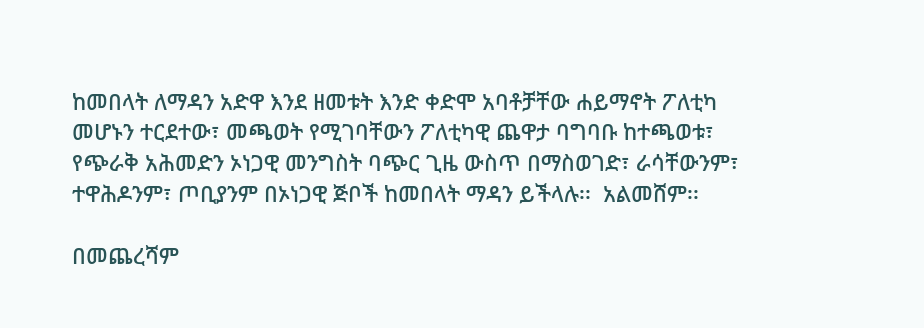ከመበላት ለማዳን አድዋ እንደ ዘመቱት እንድ ቀድሞ አባቶቻቸው ሐይማኖት ፖለቲካ መሆኑን ተርደተው፣ መጫወት የሚገባቸውን ፖለቲካዊ ጨዋታ ባግባቡ ከተጫወቱ፣ የጭራቅ አሕመድን ኦነጋዊ መንግስት ባጭር ጊዜ ውስጥ በማስወገድ፣ ራሳቸውንም፣ ተዋሕዶንም፣ ጦቢያንም በኦነጋዊ ጅቦች ከመበላት ማዳን ይችላሉ፡፡  አልመሸም፡፡

በመጨረሻም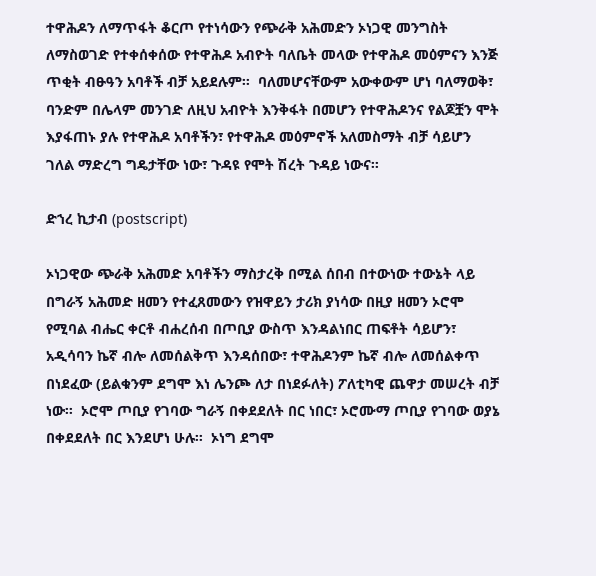ተዋሕዶን ለማጥፋት ቆርጦ የተነሳውን የጭራቅ አሕመድን ኦነጋዊ መንግስት ለማስወገድ የተቀሰቀሰው የተዋሕዶ አብዮት ባለቤት መላው የተዋሕዶ መዕምናን እንጅ ጥቂት ብፁዓን አባቶች ብቻ አይደሉም፡፡  ባለመሆናቸውም አውቀውም ሆነ ባለማወቅ፣ ባንድም በሌላም መንገድ ለዚህ አብዮት እንቅፋት በመሆን የተዋሕዶንና የልጆቿን ሞት እያፋጠኑ ያሉ የተዋሕዶ አባቶችን፣ የተዋሕዶ መዕምኖች አለመስማት ብቻ ሳይሆን ገለል ማድረግ ግዴታቸው ነው፣ ጉዳዩ የሞት ሽረት ጉዳይ ነውና፡፡

ድኀረ ኪታብ (postscript)

ኦነጋዊው ጭራቅ አሕመድ አባቶችን ማስታረቅ በሚል ሰበብ በተውነው ተውኔት ላይ በግራኝ አሕመድ ዘመን የተፈጸመውን የዝዋይን ታሪክ ያነሳው በዚያ ዘመን ኦሮሞ የሚባል ብሔር ቀርቶ ብሐረሰብ በጦቢያ ውስጥ እንዳልነበር ጠፍቶት ሳይሆን፣ አዲሳባን ኬኛ ብሎ ለመሰልቅጥ እንዳሰበው፣ ተዋሕዶንም ኬኛ ብሎ ለመሰልቀጥ በነደፈው (ይልቁንም ደግሞ እነ ሌንጮ ለታ በነደፉለት) ፖለቲካዊ ጨዋታ መሠረት ብቻ ነው፡፡  ኦሮሞ ጦቢያ የገባው ግራኝ በቀደደለት በር ነበር፣ ኦሮሙማ ጦቢያ የገባው ወያኔ በቀደደለት በር እንደሆነ ሁሉ፡፡  ኦነግ ደግሞ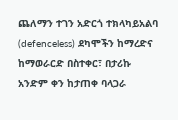ጨለማን ተገን አድርጎ ተክላካይአልባ (defenceless) ደካሞችን ከማረድና ከማወራርድ በስተቀር፣ በታሪኩ አንድም ቀን ከታጠቀ ባላጋራ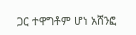ጋር ተዋግቶም ሆነ አሸንፎ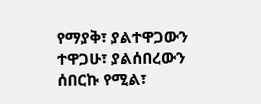የማያቅ፣ ያልተዋጋውን ተዋጋሁ፣ ያልሰበረውን ሰበርኩ የሚል፣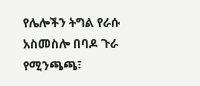የሌሎችን ትግል የራሱ አስመስሎ በባዶ ጉራ የሚንጫጫ፣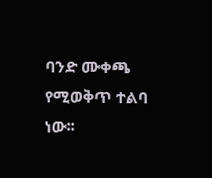ባንድ ሙቀጫ የሚወቅጥ ተልባ ነው፡፡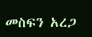መስፍን አረጋ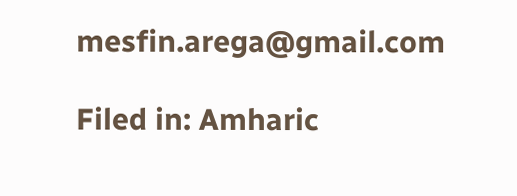mesfin.arega@gmail.com

Filed in: Amharic